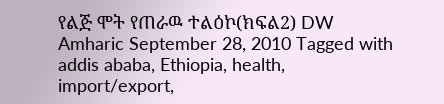የልጅ ሞት የጠራዉ ተልዕኮ(ክፍል2) DW Amharic September 28, 2010 Tagged with addis ababa, Ethiopia, health, import/export,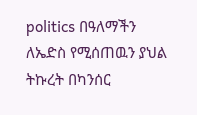politics በዓለማችን ለኤድስ የሚሰጠዉን ያህል ትኩረት በካንሰር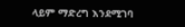ላይም ማድረግ እንደሚገባ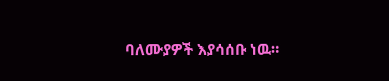ባለሙያዎች እያሳሰቡ ነዉ።